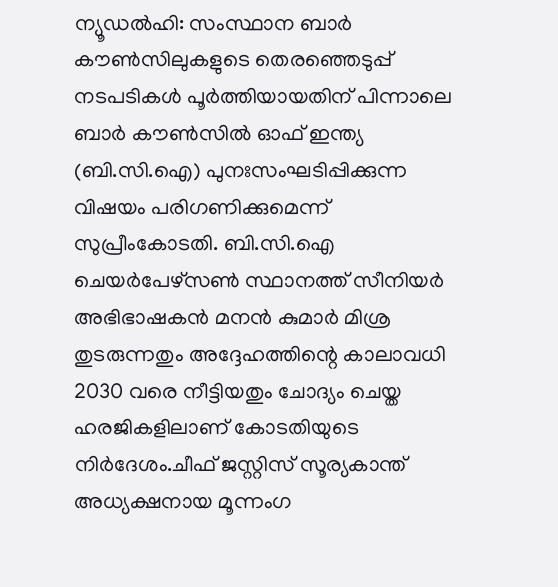ന്യൂഡൽഹി: സംസ്ഥാന ബാർ കൗൺസിലുകളുടെ തെരഞ്ഞെടുപ്പ് നടപടികൾ പൂർത്തിയായതിന് പിന്നാലെ ബാർ കൗൺസിൽ ഓഫ് ഇന്ത്യ (ബി.സി.ഐ) പുനഃസംഘടിപ്പിക്കുന്ന വിഷയം പരിഗണിക്കുമെന്ന് സുപ്രീംകോടതി. ബി.സി.ഐ ചെയർപേഴ്സൺ സ്ഥാനത്ത് സീനിയർ അഭിഭാഷകൻ മനൻ കുമാർ മിശ്ര തുടരുന്നതും അദ്ദേഹത്തിന്റെ കാലാവധി 2030 വരെ നീട്ടിയതും ചോദ്യം ചെയ്ത ഹരജികളിലാണ് കോടതിയുടെ നിർദേശം.ചീഫ് ജസ്റ്റിസ് സൂര്യകാന്ത് അധ്യക്ഷനായ മൂന്നംഗ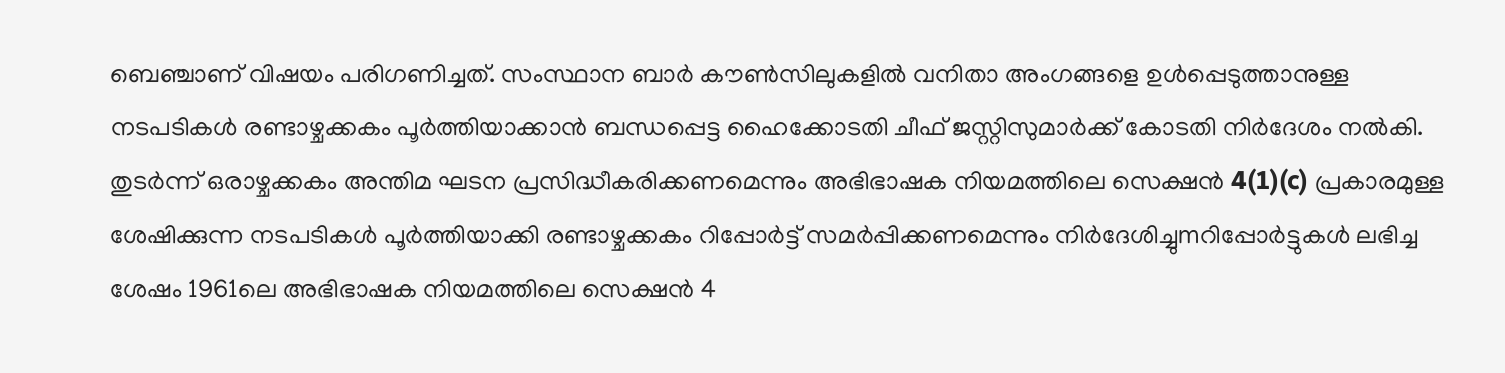ബെഞ്ചാണ് വിഷയം പരിഗണിച്ചത്. സംസ്ഥാന ബാർ കൗൺസിലുകളിൽ വനിതാ അംഗങ്ങളെ ഉൾപ്പെടുത്താനുള്ള നടപടികൾ രണ്ടാഴ്ചക്കകം പൂർത്തിയാക്കാൻ ബന്ധപ്പെട്ട ഹൈക്കോടതി ചീഫ് ജസ്റ്റിസുമാർക്ക് കോടതി നിർദേശം നൽകി. തുടർന്ന് ഒരാഴ്ചക്കകം അന്തിമ ഘടന പ്രസിദ്ധീകരിക്കണമെന്നും അഭിഭാഷക നിയമത്തിലെ സെക്ഷൻ 4(1)(c) പ്രകാരമുള്ള ശേഷിക്കുന്ന നടപടികൾ പൂർത്തിയാക്കി രണ്ടാഴ്ചക്കകം റിപ്പോർട്ട് സമർപ്പിക്കണമെന്നും നിർദേശിച്ചുmറിപ്പോർട്ടുകൾ ലഭിച്ച ശേഷം 1961ലെ അഭിഭാഷക നിയമത്തിലെ സെക്ഷൻ 4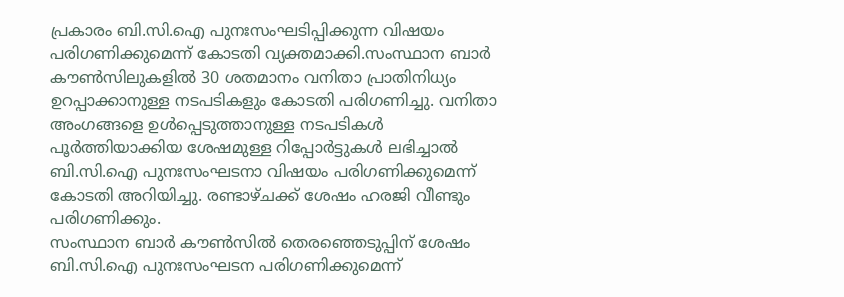പ്രകാരം ബി.സി.ഐ പുനഃസംഘടിപ്പിക്കുന്ന വിഷയം പരിഗണിക്കുമെന്ന് കോടതി വ്യക്തമാക്കി.സംസ്ഥാന ബാർ കൗൺസിലുകളിൽ 30 ശതമാനം വനിതാ പ്രാതിനിധ്യം ഉറപ്പാക്കാനുള്ള നടപടികളും കോടതി പരിഗണിച്ചു. വനിതാ അംഗങ്ങളെ ഉൾപ്പെടുത്താനുള്ള നടപടികൾ പൂർത്തിയാക്കിയ ശേഷമുള്ള റിപ്പോർട്ടുകൾ ലഭിച്ചാൽ ബി.സി.ഐ പുനഃസംഘടനാ വിഷയം പരിഗണിക്കുമെന്ന് കോടതി അറിയിച്ചു. രണ്ടാഴ്ചക്ക് ശേഷം ഹരജി വീണ്ടും പരിഗണിക്കും.
സംസ്ഥാന ബാർ കൗൺസിൽ തെരഞ്ഞെടുപ്പിന് ശേഷം ബി.സി.ഐ പുനഃസംഘടന പരിഗണിക്കുമെന്ന്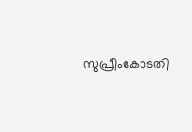സുപ്രീംകോടതി